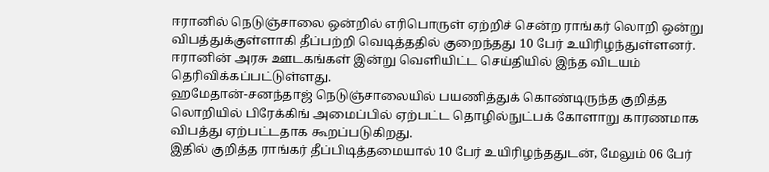ஈரானில் நெடுஞ்சாலை ஒன்றில் எரிபொருள் ஏற்றிச் சென்ற ராங்கர் லொறி ஒன்று விபத்துக்குள்ளாகி தீப்பற்றி வெடித்ததில் குறைந்தது 10 பேர் உயிரிழந்துள்ளனர்.
ஈரானின் அரசு ஊடகங்கள் இன்று வெளியிட்ட செய்தியில் இந்த விடயம் தெரிவிக்கப்பட்டுள்ளது.
ஹமேதான்-சனந்தாஜ் நெடுஞ்சாலையில் பயணித்துக் கொண்டிருந்த குறித்த லொறியில் பிரேக்கிங் அமைப்பில் ஏற்பட்ட தொழில்நுட்பக் கோளாறு காரணமாக விபத்து ஏற்பட்டதாக கூறப்படுகிறது.
இதில் குறித்த ராங்கர் தீப்பிடித்தமையால் 10 பேர் உயிரிழந்ததுடன், மேலும் 06 பேர்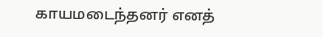காயமடைந்தனர் எனத்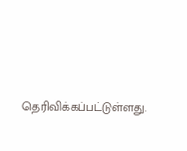தெரிவிக்கப்பட்டுள்ளது.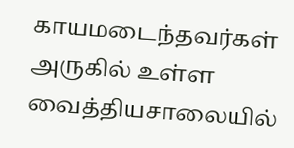காயமடைந்தவர்கள் அருகில் உள்ள வைத்தியசாலையில்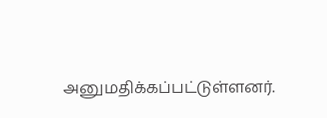அனுமதிக்கப்பட்டுள்ளனர்.